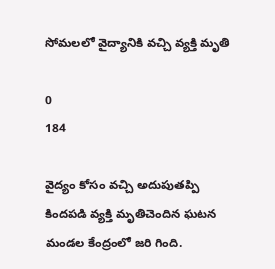సోమలలో వైద్యానికి వచ్చి వ్యక్తి మృతి

0
184

వైద్యం కోసం వచ్చి అదుపుతప్పి కిందపడి వ్యక్తి మృతిచెందిన ఘటన మండల కేంద్రంలో జరి గింది.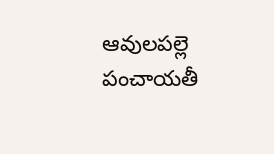ఆవులపల్లె పంచాయతీ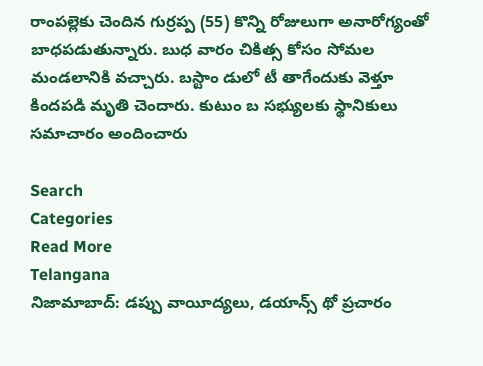రాంపల్లెకు చెందిన గుర్రప్ప (55) కొన్ని రోజులుగా అనారోగ్యంతో బాధపడుతున్నారు. బుధ వారం చికిత్స కోసం సోమల మండలానికి వచ్చారు. బస్టాం డులో టీ తాగేందుకు వెళ్తూ కిందపడి మృతి చెందారు. కుటుం బ సభ్యులకు స్థానికులు సమాచారం అందించారు

Search
Categories
Read More
Telangana
నిజామాబాద్: డప్పు వాయీద్యలు, డయాన్స్ థో ప్రచారం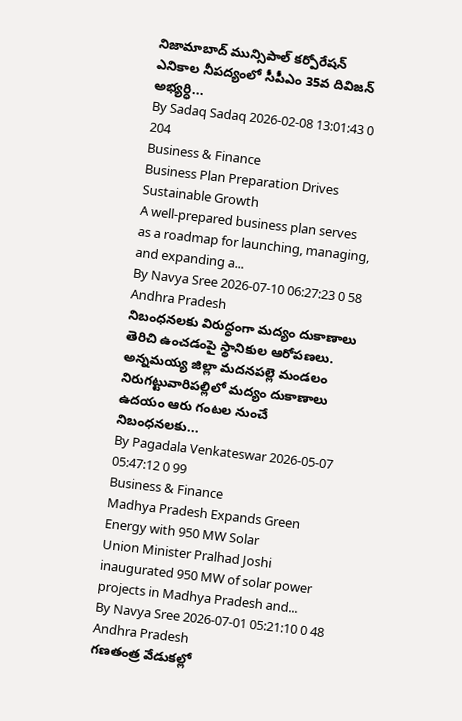నిజామాబాద్‌ మున్సిపాల్‌ కర్పోరేషన్‌ ఎనికాల నీపద్యంలో సీపీఎం 35వ దివిజన్ అభ్యర్ధి...
By Sadaq Sadaq 2026-02-08 13:01:43 0 204
Business & Finance
Business Plan Preparation Drives Sustainable Growth
A well-prepared business plan serves as a roadmap for launching, managing, and expanding a...
By Navya Sree 2026-07-10 06:27:23 0 58
Andhra Pradesh
నిబంధనలకు విరుద్ధంగా మద్యం దుకాణాలు తెరిచి ఉంచడంపై స్థానికుల ఆరోపణలు.
అన్నమయ్య జిల్లా మదనపల్లె మండలం నిరుగట్టువారిపల్లిలో మద్యం దుకాణాలు ఉదయం ఆరు గంటల నుంచే నిబంధనలకు...
By Pagadala Venkateswar 2026-05-07 05:47:12 0 99
Business & Finance
Madhya Pradesh Expands Green Energy with 950 MW Solar
Union Minister Pralhad Joshi inaugurated 950 MW of solar power projects in Madhya Pradesh and...
By Navya Sree 2026-07-01 05:21:10 0 48
Andhra Pradesh
గణతంత్ర వేడుకల్లో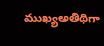ముఖ్యఅతిథిగా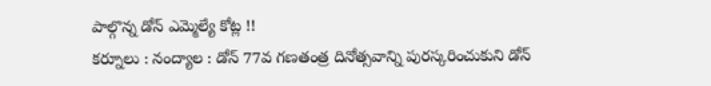పాల్గొన్న డోన్ ఎమ్మెల్యే కోట్ల !!
కర్నూలు : నంద్యాల : డోన్ 77వ గణతంత్ర దినోత్సవాన్ని పురస్కరించుకుని డోన్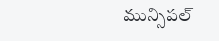మున్సిపల్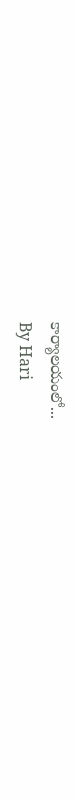కార్యాలయంలో...
By Hari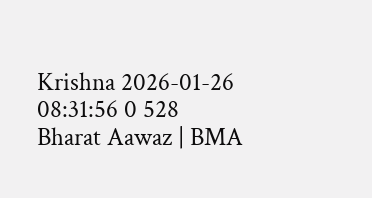Krishna 2026-01-26 08:31:56 0 528
Bharat Aawaz | BMA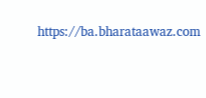https://ba.bharataawaz.com